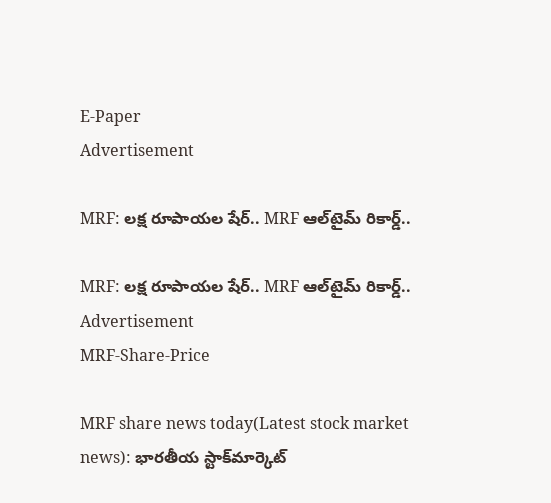E-Paper
Advertisement

MRF: లక్ష రూపాయల షేర్.. MRF ఆల్‌టైమ్ రికార్డ్..

MRF: లక్ష రూపాయల షేర్.. MRF ఆల్‌టైమ్ రికార్డ్..
Advertisement
MRF-Share-Price

MRF share news today(Latest stock market news): భారతీయ స్టాక్‌మార్కెట్‌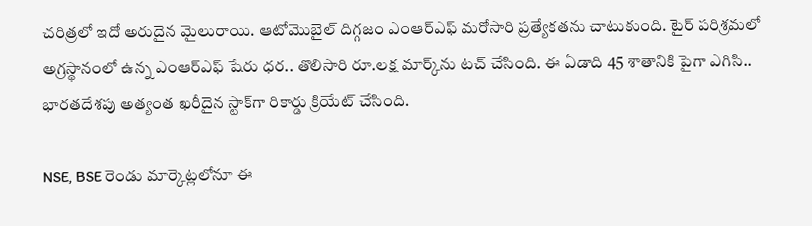చరిత్రలో ఇదో అరుదైన మైలురాయి. ఆటోమొబైల్ దిగ్గజం ఎంఆర్‌ఎఫ్‌ మరోసారి ప్రత్యేకతను చాటుకుంది. టైర్ పరిశ్రమలో అగ్రస్థానంలో ఉన్న ఎంఆర్‌ఎఫ్‌ షేరు ధర.. తొలిసారి రూ.లక్ష మార్క్‌ను టచ్‌ చేసింది. ఈ ఏడాది 45 శాతానికి పైగా ఎగిసి.. భారతదేశపు అత్యంత ఖరీదైన స్టాక్‌గా రికార్డు క్రియేట్‌ చేసింది.

NSE, BSE రెండు మార్కెట్లలోనూ ఈ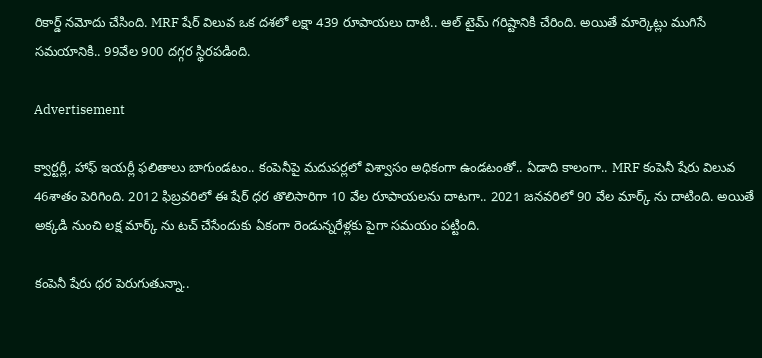రికార్డ్ నమోదు చేసింది. MRF షేర్ విలువ ఒక దశలో లక్షా 439 రూపాయలు దాటి.. ఆల్ టైమ్ గరిష్టానికి చేరింది. అయితే మార్కెట్లు ముగిసే సమయానికి.. 99వేల 900 దగ్గర స్థిరపడింది.

Advertisement

క్వార్టర్లీ, హాఫ్ ఇయర్లీ ఫలితాలు బాగుండటం.. కంపెనీపై మదుపర్లలో విశ్వాసం అధికంగా ఉండటంతో.. ఏడాది కాలంగా.. MRF కంపెనీ షేరు విలువ 46శాతం పెరిగింది. 2012 ఫిబ్రవరిలో ఈ షేర్ ధర తొలిసారిగా 10 వేల రూపాయలను దాటగా.. 2021 జనవరిలో 90 వేల మార్క్ ను దాటింది. అయితే అక్కడి నుంచి లక్ష మార్క్ ను టచ్ చేసేందుకు ఏకంగా రెండున్నరేళ్లకు పైగా సమయం పట్టింది.

కంపెనీ షేరు ధర పెరుగుతున్నా..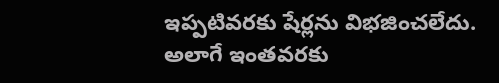ఇప్పటివరకు షేర్లను విభజించలేదు. అలాగే ఇంతవరకు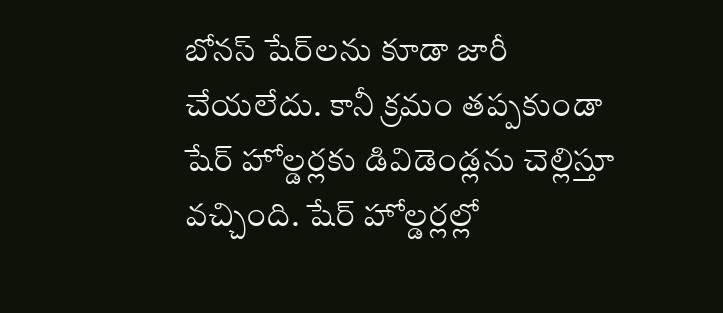బోనస్ షేర్‌లను కూడా జారీ చేయలేదు. కానీ క్రమం తప్పకుండా షేర్ హోల్డర్లకు డివిడెండ్లను చెల్లిస్తూ వచ్చింది. షేర్ హోల్డర్లల్లో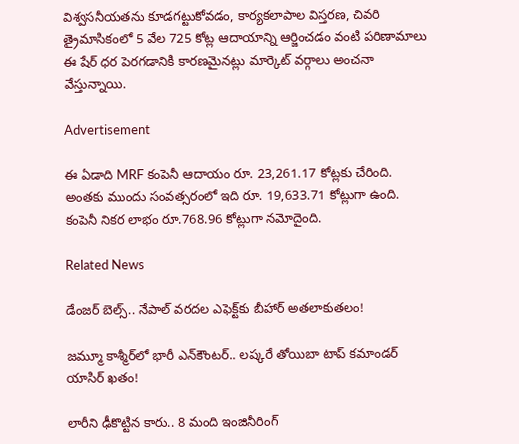విశ్వసనీయతను కూడగట్టుకోవడం, కార్యకలాపాల విస్తరణ, చివరి త్రైమాసికంలో 5 వేల 725 కోట్ల ఆదాయాన్ని ఆర్జించడం వంటి పరిణామాలు ఈ షేర్ ధర పెరగడానికి కారణమైనట్లు మార్కెట్ వర్గాలు అంచనా వేస్తున్నాయి.

Advertisement

ఈ ఏడాది MRF కంపెనీ ఆదాయం రూ. 23,261.17 కోట్లకు చేరింది. అంతకు ముందు సంవత్సరంలో ఇది రూ. 19,633.71 కోట్లుగా ఉంది. కంపెనీ నికర లాభం రూ.768.96 కోట్లుగా నమోదైంది.

Related News

డేంజర్ బెల్స్.. నేపాల్ వరదల ఎఫెక్ట్‌కు బీహార్ అతలాకుతలం!

జమ్మూ కాశ్మీర్‌లో భారీ ఎన్‌కౌంటర్.. లష్కరే తోయిబా టాప్ కమాండర్ యాసిర్ ఖతం!

లారీని ఢీకొట్టిన కారు.. 8 మంది ఇంజినీరింగ్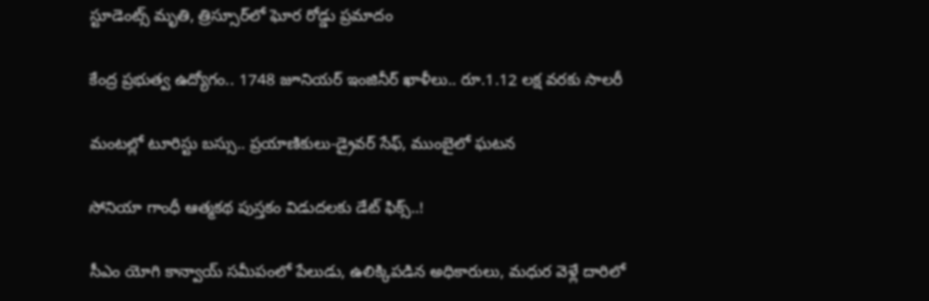స్టూడెంట్స్ మృతి, త్రిస్సూర్‌లో ఘోర రోడ్డు ప్రమాదం

కేంద్ర ప్రభుత్వ ఉద్యోగం.. 1748 జూనియర్ ఇంజినీర్ ఖాళీలు.. రూ.1.12 లక్ష వరకు సాలరీ

మంటల్లో టూరిస్టు బస్సు.. ప్రయాణికులు-డ్రైవర్ సేఫ్, ముంబైలో ఘటన

సోనియా గాంధీ ఆత్మకథ పుస్తకం విడుదలకు డేట్ ఫిక్స్..!

సీఎం యోగి కాన్వాయ్ సమీపంలో పేలుడు, ఉలిక్కిపడిన అధికారులు, మధుర వెళ్లే దారిలో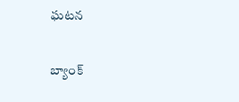ఘటన

బ్యాంక్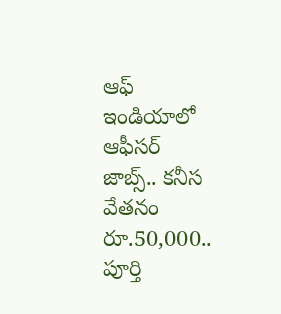ఆఫ్ ఇండియాలో ఆఫీసర్ జాబ్స్.. కనీస వేతనం రూ.50,000.. పూర్తి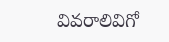వివరాలివిగో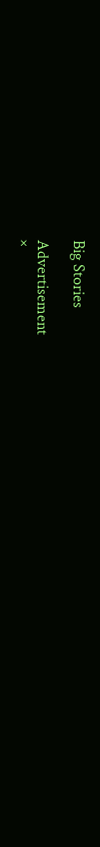Big Stories

Advertisement
×